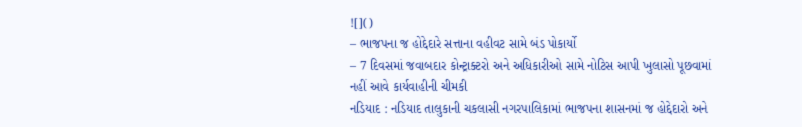![]()
– ભાજપના જ હોદ્દેદારે સત્તાના વહીવટ સામે બંડ પોકાર્યો
– 7 દિવસમાં જવાબદાર કોન્ટ્રાક્ટરો અને અધિકારીઓ સામે નોટિસ આપી ખુલાસો પૂછવામાં નહીં આવે કાર્યવાહીની ચીમકી
નડિયાદ : નડિયાદ તાલુકાની ચકલાસી નગરપાલિકામાં ભાજપના શાસનમાં જ હોદ્દેદારો અને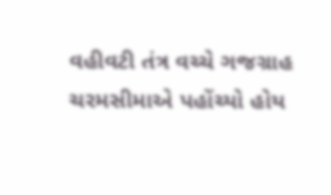વહીવટી તંત્ર વચ્ચે ગજગ્રાહ ચરમસીમાએ પહોંચ્યો હોય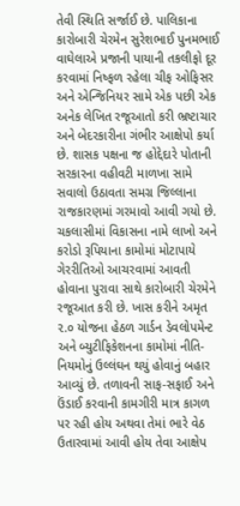તેવી સ્થિતિ સર્જાઈ છે. પાલિકાના કારોબારી ચેરમેન સુરેશભાઈ પુનમભાઈ વાઘેલાએ પ્રજાની પાયાની તકલીફો દૂર કરવામાં નિષ્ફળ રહેલા ચીફ ઓફિસર અને એન્જિનિયર સામે એક પછી એક અનેક લેખિત રજૂઆતો કરી ભ્રષ્ટાચાર અને બેદરકારીના ગંભીર આક્ષેપો કર્યા છે. શાસક પક્ષના જ હોદ્દેદારે પોતાની સરકારના વહીવટી માળખા સામે સવાલો ઉઠાવતા સમગ્ર જિલ્લાના રાજકારણમાં ગરમાવો આવી ગયો છે.
ચકલાસીમાં વિકાસના નામે લાખો અને કરોડો રૂપિયાના કામોમાં મોટાપાયે ગેરરીતિઓ આચરવામાં આવતી હોવાના પુરાવા સાથે કારોબારી ચેરમેને રજૂઆત કરી છે. ખાસ કરીને અમૃત ૨.૦ યોજના હેઠળ ગાર્ડન ડેવલોપમેન્ટ અને બ્યુટીફિકેશનના કામોમાં નીતિ-નિયમોનું ઉલ્લંઘન થયું હોવાનું બહાર આવ્યું છે. તળાવની સાફ-સફાઈ અને ઉંડાઈ કરવાની કામગીરી માત્ર કાગળ પર રહી હોય અથવા તેમાં ભારે વેઠ ઉતારવામાં આવી હોય તેવા આક્ષેપ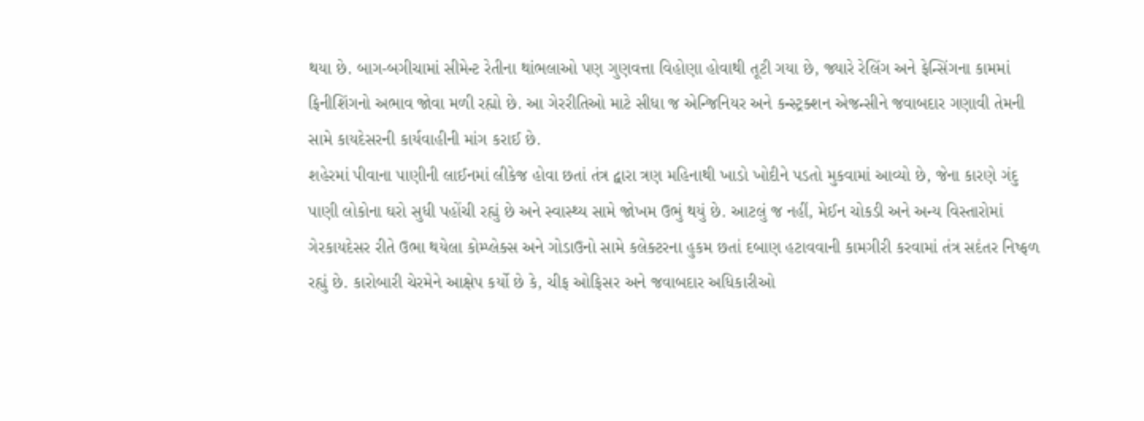થયા છે. બાગ-બગીચામાં સીમેન્ટ રેતીના થાંભલાઓ પણ ગુણવત્તા વિહોણા હોવાથી તૂટી ગયા છે, જ્યારે રેલિંગ અને ફેન્સિંગના કામમાં ફિનીશિંગનો અભાવ જોવા મળી રહ્યો છે. આ ગેરરીતિઓ માટે સીધા જ એન્જિનિયર અને કન્સ્ટ્રક્શન એજન્સીને જવાબદાર ગણાવી તેમની સામે કાયદેસરની કાર્યવાહીની માંગ કરાઈ છે.
શહેરમાં પીવાના પાણીની લાઈનમાં લીકેજ હોવા છતાં તંત્ર દ્વારા ત્રણ મહિનાથી ખાડો ખોદીને પડતો મુકવામાં આવ્યો છે, જેના કારણે ગંદુ પાણી લોકોના ઘરો સુધી પહોંચી રહ્યું છે અને સ્વાસ્થ્ય સામે જોખમ ઉભું થયું છે. આટલું જ નહીં, મેઈન ચોકડી અને અન્ય વિસ્તારોમાં ગેરકાયદેસર રીતે ઉભા થયેલા કોમ્પ્લેક્સ અને ગોડાઉનો સામે કલેક્ટરના હુકમ છતાં દબાણ હટાવવાની કામગીરી કરવામાં તંત્ર સદંતર નિષ્ફળ રહ્યું છે. કારોબારી ચેરમેને આક્ષેપ કર્યો છે કે, ચીફ ઓફિસર અને જવાબદાર અધિકારીઓ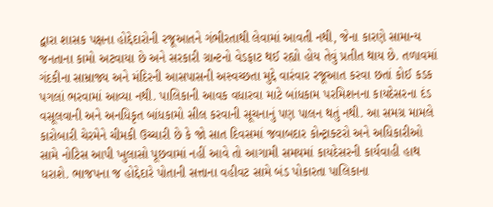દ્વારા શાસક પક્ષના હોદ્દેદારોની રજૂઆતને ગંભીરતાથી લેવામાં આવતી નથી, જેના કારણે સામાન્ય જનતાના કામો અટવાયા છે અને સરકારી ગ્રાન્ટનો વેડફાટ થઈ રહ્યો હોય તેવું પ્રતીત થાય છે. તળાવમાં ગંદકીના સામ્રાજ્ય અને મંદિરની આસપાસની અસ્વચ્છતા મુદ્દે વારંવાર રજૂઆત કરવા છતાં કોઈ કડક પગલાં ભરવામાં આવ્યા નથી. પાલિકાની આવક વધારવા માટે બાંધકામ પરમિશનના કાયદેસરના દંડ વસૂલવાની અને અનધિકૃત બાંધકામો સીલ કરવાની સૂચનાનું પણ પાલન થતું નથી. આ સમગ્ર મામલે કારોબારી ચેરમેને ચીમકી ઉચ્ચારી છે કે જો સાત દિવસમાં જવાબદાર કોન્ટ્રાક્ટરો અને અધિકારીઓ સામે નોટિસ આપી ખુલાસો પૂછવામાં નહીં આવે તો આગામી સમયમાં કાયદેસરની કાર્યવાહી હાથ ધરાશે. ભાજપના જ હોદ્દેદારે પોતાની સત્તાના વહીવટ સામે બંડ પોકારતા પાલિકાના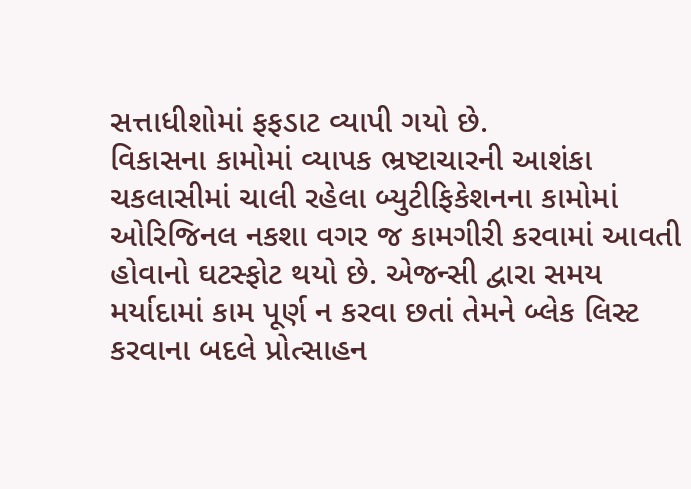સત્તાધીશોમાં ફફડાટ વ્યાપી ગયો છે.
વિકાસના કામોમાં વ્યાપક ભ્રષ્ટાચારની આશંકા
ચકલાસીમાં ચાલી રહેલા બ્યુટીફિકેશનના કામોમાં ઓરિજિનલ નકશા વગર જ કામગીરી કરવામાં આવતી હોવાનો ઘટસ્ફોટ થયો છે. એજન્સી દ્વારા સમય મર્યાદામાં કામ પૂર્ણ ન કરવા છતાં તેમને બ્લેક લિસ્ટ કરવાના બદલે પ્રોત્સાહન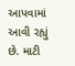આપવામાં આવી રહ્યું છે. માટી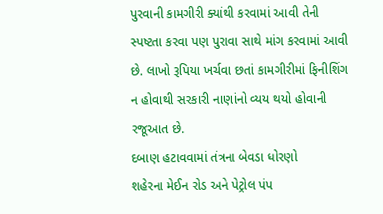પુરવાની કામગીરી ક્યાંથી કરવામાં આવી તેની સ્પષ્ટતા કરવા પણ પુરાવા સાથે માંગ કરવામાં આવી છે. લાખો રૂપિયા ખર્ચવા છતાં કામગીરીમાં ફિનીશિંગ ન હોવાથી સરકારી નાણાંનો વ્યય થયો હોવાની રજૂઆત છે.
દબાણ હટાવવામાં તંત્રના બેવડા ધોરણો
શહેરના મેઈન રોડ અને પેટ્રોલ પંપ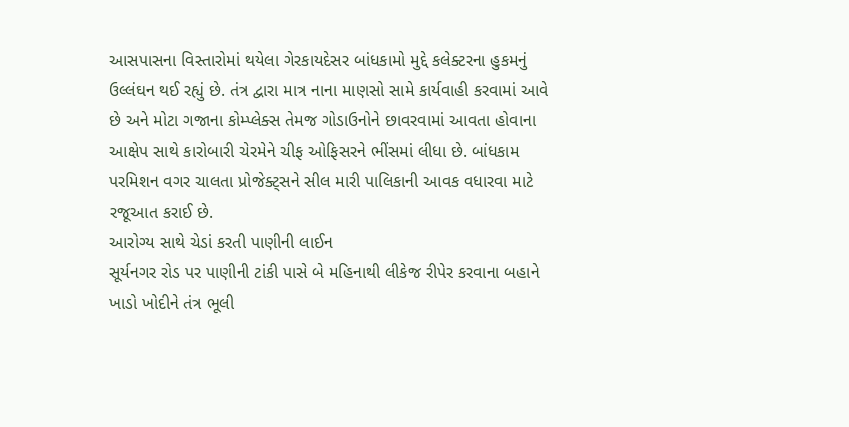આસપાસના વિસ્તારોમાં થયેલા ગેરકાયદેસર બાંધકામો મુદ્દે કલેક્ટરના હુકમનું ઉલ્લંઘન થઈ રહ્યું છે. તંત્ર દ્વારા માત્ર નાના માણસો સામે કાર્યવાહી કરવામાં આવે છે અને મોટા ગજાના કોમ્પ્લેક્સ તેમજ ગોડાઉનોને છાવરવામાં આવતા હોવાના આક્ષેપ સાથે કારોબારી ચેરમેને ચીફ ઓફિસરને ભીંસમાં લીધા છે. બાંધકામ પરમિશન વગર ચાલતા પ્રોજેક્ટ્સને સીલ મારી પાલિકાની આવક વધારવા માટે રજૂઆત કરાઈ છે.
આરોગ્ય સાથે ચેડાં કરતી પાણીની લાઈન
સૂર્યનગર રોડ પર પાણીની ટાંકી પાસે બે મહિનાથી લીકેજ રીપેર કરવાના બહાને ખાડો ખોદીને તંત્ર ભૂલી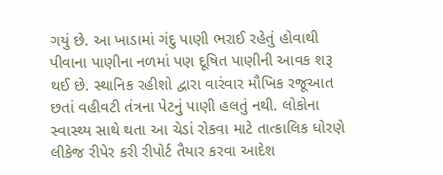ગયું છે. આ ખાડામાં ગંદુ પાણી ભરાઈ રહેતું હોવાથી પીવાના પાણીના નળમાં પણ દૂષિત પાણીની આવક શરૂ થઈ છે. સ્થાનિક રહીશો દ્વારા વારંવાર મૌખિક રજૂઆત છતાં વહીવટી તંત્રના પેટનું પાણી હલતું નથી. લોકોના સ્વાસ્થ્ય સાથે થતા આ ચેડાં રોકવા માટે તાત્કાલિક ધોરણે લીકેજ રીપેર કરી રીપોર્ટ તૈયાર કરવા આદેશ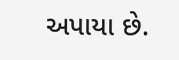અપાયા છે.